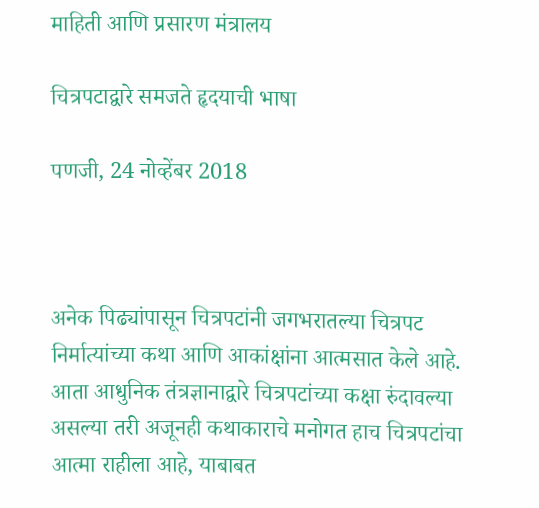माहिती आणि प्रसारण मंत्रालय

चित्रपटाद्वारे समजते हृदयाची भाषा

पणजी, 24 नोव्हेंबर 2018



अनेक पिढ्यांपासून चित्रपटांनी जगभरातल्या चित्रपट निर्मात्यांच्या कथा आणि आकांक्षांना आत्मसात केले आहे. आता आधुनिक तंत्रज्ञानाद्वारे चित्रपटांच्या कक्षा रुंदावल्या असल्या तरी अजूनही कथाकाराचे मनोगत हाच चित्रपटांचा आत्मा राहीला आहे, याबाबत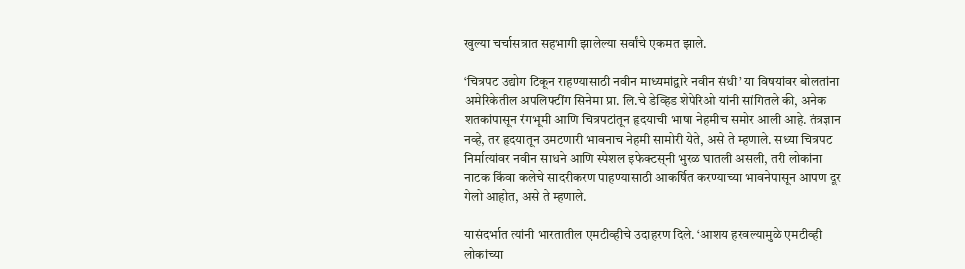खुल्या चर्चासत्रात सहभागी झालेल्या सर्वांचे एकमत झाले.

‘चित्रपट उद्योग टिकून राहण्यासाठी नवीन माध्यमांद्वारे नवीन संधी’ या विषयांवर बोलतांना अमेरिकेतील अपलिफ्टींग सिनेमा प्रा. लि.चे डेव्हिड शेपेरिओ यांनी सांगितले की, अनेक शतकांपासून रंगभूमी आणि चित्रपटांतून हृदयाची भाषा नेहमीच समोर आली आहे. तंत्रज्ञान नव्हे, तर हृदयातून उमटणारी भावनाच नेहमी सामोरी येते, असे ते म्हणाले. सध्या चित्रपट निर्मात्यांवर नवीन साधने आणि स्पेशल इफेक्टस्‌नी भुरळ घातली असली, तरी लोकांना नाटक किंवा कलेचे सादरीकरण पाहण्यासाठी आकर्षित करण्याच्या भावनेपासून आपण दूर गेलो आहोत, असे ते म्हणाले.

यासंदर्भात त्यांनी भारतातील एमटीव्हीचे उदाहरण दिले. ‘आशय हरवल्यामुळे एमटीव्ही लोकांच्या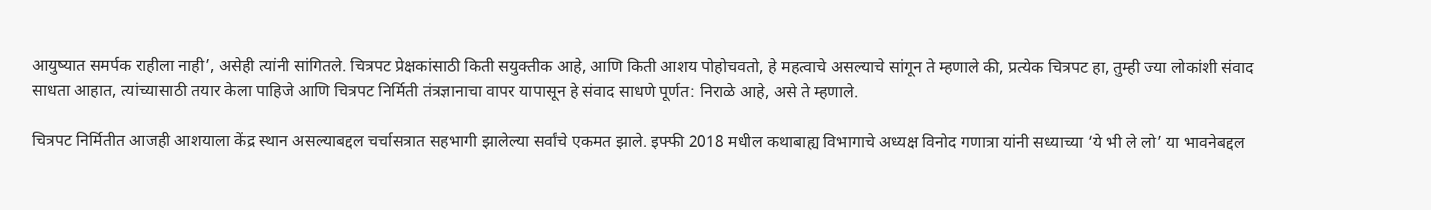आयुष्यात समर्पक राहीला नाही’, असेही त्यांनी सांगितले. चित्रपट प्रेक्षकांसाठी किती सयुक्तीक आहे, आणि किती आशय पोहोचवतो, हे महत्वाचे असल्याचे सांगून ते म्हणाले की, प्रत्येक चित्रपट हा, तुम्ही ज्या लोकांशी संवाद साधता आहात, त्यांच्यासाठी तयार केला पाहिजे आणि चित्रपट निर्मिती तंत्रज्ञानाचा वापर यापासून हे संवाद साधणे पूर्णत: निराळे आहे, असे ते म्हणाले.

चित्रपट निर्मितीत आजही आशयाला केंद्र स्थान असल्याबद्दल चर्चासत्रात सहभागी झालेल्या सर्वांचे एकमत झाले. इफ्फी 2018 मधील कथाबाह्य विभागाचे अध्यक्ष विनोद गणात्रा यांनी सध्याच्या ‘ये भी ले लो’ या भावनेबद्दल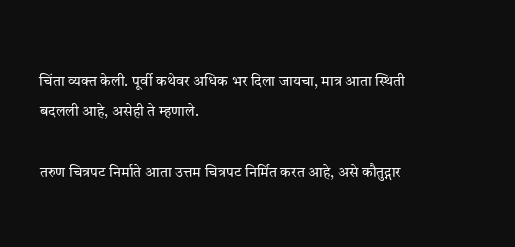चिंता व्यक्त केली. पूर्वी कथेवर अधिक भर दिला जायचा, मात्र आता स्थिती बदलली आहे, असेही ते म्हणाले.

तरुण चित्रपट निर्माते आता उत्तम चित्रपट निर्मित करत आहे, असे कौतुद्गार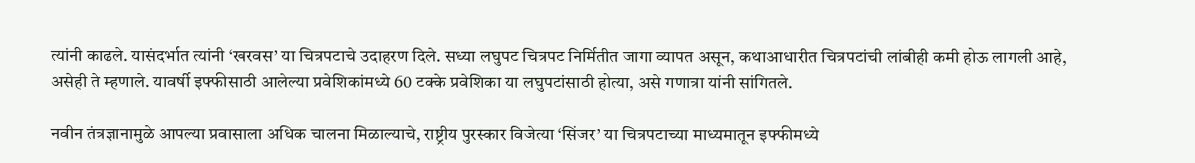त्यांनी काढले. यासंदर्भात त्यांनी ‘खरवस’ या चित्रपटाचे उदाहरण दिले. सध्या लघुपट चित्रपट निर्मितीत जागा व्यापत असून, कथाआधारीत चित्रपटांची लांबीही कमी होऊ लागली आहे, असेही ते म्हणाले. यावर्षी इफ्फीसाठी आलेल्या प्रवेशिकांमध्ये 60 टक्के प्रवेशिका या लघुपटांसाठी होत्या, असे गणात्रा यांनी सांगितले.

नवीन तंत्रज्ञानामुळे आपल्या प्रवासाला अधिक चालना मिळाल्याचे, राष्ट्रीय पुरस्कार विजेत्या ‘सिंजर’ या चित्रपटाच्या माध्यमातून इफ्फीमध्ये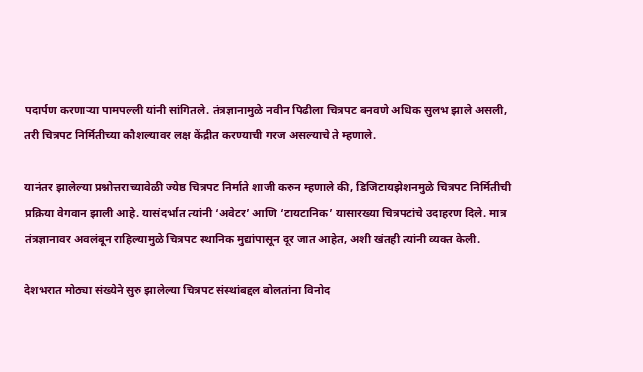पदार्पण करणाऱ्या पामपल्ली यांनी सांगितले. तंत्रज्ञानामुळे नवीन पिढीला चित्रपट बनवणे अधिक सुलभ झाले असली, तरी चित्रपट निर्मितीच्या कौशल्यावर लक्ष केंद्रीत करण्याची गरज असल्याचे ते म्हणाले.

यानंतर झालेल्या प्रश्नोत्तराच्यावेळी ज्येष्ठ चित्रपट निर्माते शाजी करुन म्हणाले की, डिजिटायझेशनमुळे चित्रपट निर्मितीची प्रक्रिया वेगवान झाली आहे. यासंदर्भात त्यांनी ‘अवेटर’ आणि ‘टायटानिक’ यासारख्या चित्रपटांचे उदाहरण दिले. मात्र तंत्रज्ञानावर अवलंबून राहिल्यामुळे चित्रपट स्थानिक मुद्यांपासून दूर जात आहेत, अशी खंतही त्यांनी व्यक्त केली.

देशभरात मोठ्या संख्येने सुरु झालेल्या चित्रपट संस्थांबद्दल बोलतांना विनोद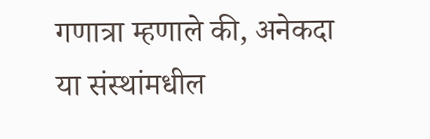गणात्रा म्हणाले की, अनेकदा या संस्थांमधील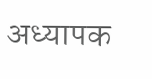अध्यापक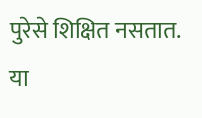पुरेसे शिक्षित नसतात. या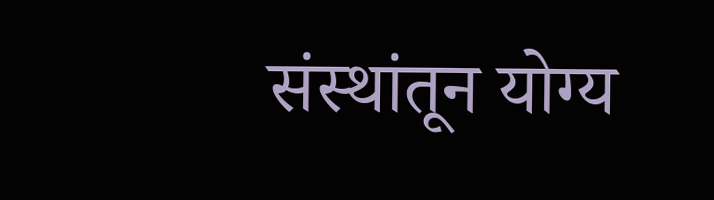संस्थांतून योग्य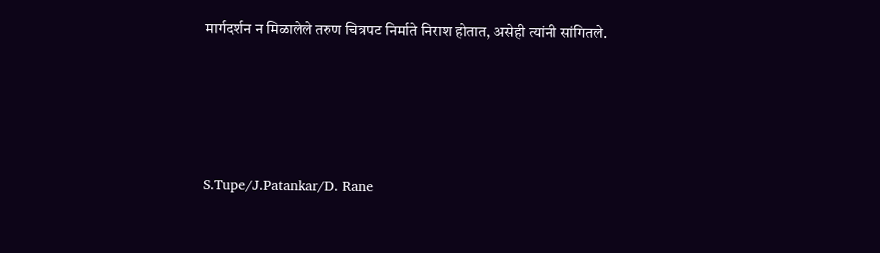मार्गदर्शन न मिळालेले तरुण चित्रपट निर्माते निराश होतात, असेही त्यांनी सांगितले.





S.Tupe/J.Patankar/D. Rane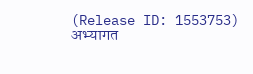(Release ID: 1553753) अभ्यागत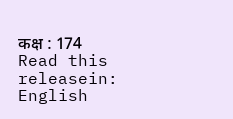कक्ष : 174
Read this releasein: English